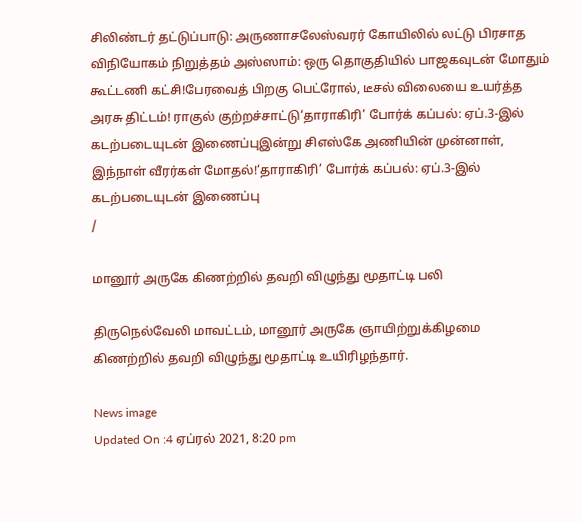சிலிண்டர் தட்டுப்பாடு: அருணாசலேஸ்வரர் கோயிலில் லட்டு பிரசாத விநியோகம் நிறுத்தம் அஸ்ஸாம்: ஒரு தொகுதியில் பாஜகவுடன் மோதும் கூட்டணி கட்சி!பேரவைத் பிறகு பெட்ரோல், டீசல் விலையை உயர்த்த அரசு திட்டம்! ராகுல் குற்றச்சாட்டு‘தாராகிரி’ போர்க் கப்பல்: ஏப்.3-இல் கடற்படையுடன் இணைப்புஇன்று சிஎஸ்கே அணியின் முன்னாள், இந்நாள் வீரர்கள் மோதல்!‘தாராகிரி’ போர்க் கப்பல்: ஏப்.3-இல் கடற்படையுடன் இணைப்பு
/

மானூர் அருகே கிணற்றில் தவறி விழுந்து மூதாட்டி பலி

திருநெல்வேலி மாவட்டம், மானூர் அருகே ஞாயிற்றுக்கிழமை கிணற்றில் தவறி விழுந்து மூதாட்டி உயிரிழந்தார்.

News image
Updated On :4 ஏப்ரல் 2021, 8:20 pm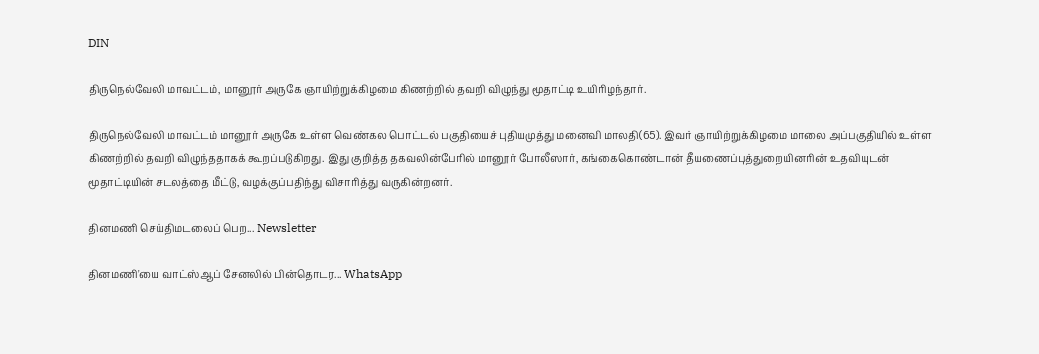DIN

திருநெல்வேலி மாவட்டம், மானூர் அருகே ஞாயிற்றுக்கிழமை கிணற்றில் தவறி விழுந்து மூதாட்டி உயிரிழந்தார்.

திருநெல்வேலி மாவட்டம் மானூர் அருகே உள்ள வெண்கல பொட்டல் பகுதியைச் புதியமுத்து மனைவி மாலதி(65). இவர் ஞாயிற்றுக்கிழமை மாலை அப்பகுதியில் உள்ள கிணற்றில் தவறி விழுந்ததாகக் கூறப்படுகிறது. இது குறித்த தகவலின்பேரில் மானூர் போலீஸார், கங்கைகொண்டான் தீயணைப்புத்துறையினரின் உதவியுடன் மூதாட்டியின் சடலத்தை மீட்டு, வழக்குப்பதிந்து விசாரித்து வருகின்றனர்.

தினமணி செய்திமடலைப் பெற... Newsletter

தினமணி'யை வாட்ஸ்ஆப் சேனலில் பின்தொடர... WhatsApp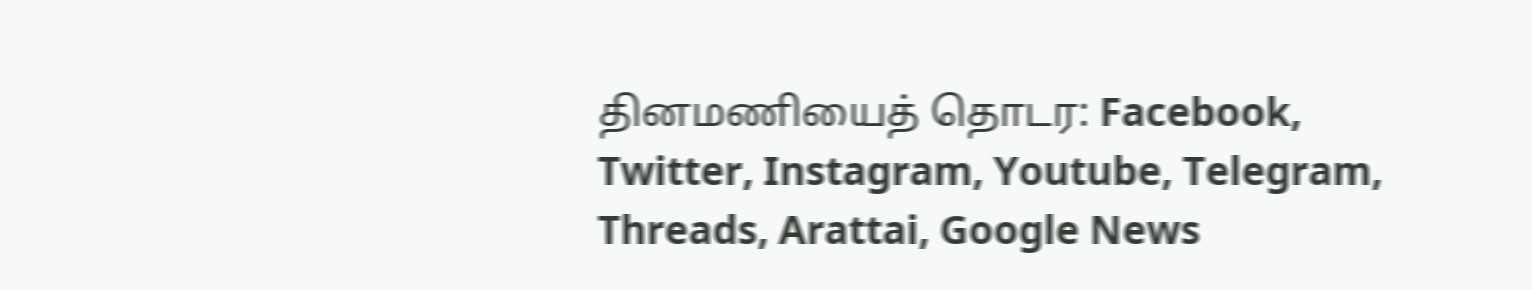தினமணியைத் தொடர: Facebook, Twitter, Instagram, Youtube, Telegram, Threads, Arattai, Google News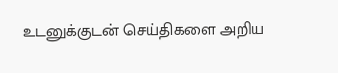உடனுக்குடன் செய்திகளை அறிய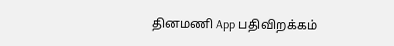தினமணி App பதிவிறக்கம்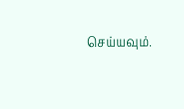செய்யவும்.